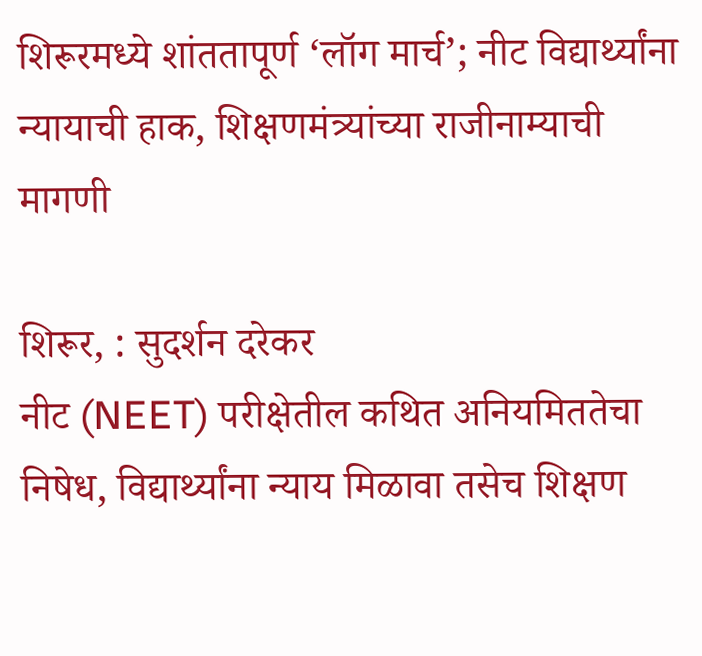शिरूरमध्ये शांततापूर्ण ‘लॉग मार्च’; नीट विद्यार्थ्यांना न्यायाची हाक, शिक्षणमंत्र्यांच्या राजीनाम्याची मागणी

शिरूर, : सुदर्शन दरेकर
नीट (NEET) परीक्षेतील कथित अनियमिततेचा निषेध, विद्यार्थ्यांना न्याय मिळावा तसेच शिक्षण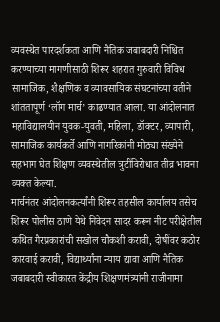व्यवस्थेत पारदर्शकता आणि नैतिक जबाबदारी निश्चित करण्याच्या मागणीसाठी शिरूर शहरात गुरुवारी विविध सामाजिक, शैक्षणिक व व्यावसायिक संघटनांच्या वतीने शांततापूर्ण ‘लॉग मार्च’ काढण्यात आला. या आंदोलनात महाविद्यालयीन युवक-युवती, महिला, डॉक्टर, व्यापारी, सामाजिक कार्यकर्ते आणि नागरिकांनी मोठ्या संख्येने सहभाग घेत शिक्षण व्यवस्थेतील त्रुटींविरोधात तीव्र भावना व्यक्त केल्या.
मार्चनंतर आंदोलनकर्त्यांनी शिरूर तहसील कार्यालय तसेच शिरूर पोलीस ठाणे येथे निवेदन सादर करून नीट परीक्षेतील कथित गैरप्रकारांची सखोल चौकशी करावी, दोषींवर कठोर कारवाई करावी, विद्यार्थ्यांना न्याय द्यावा आणि नैतिक जबाबदारी स्वीकारत केंद्रीय शिक्षणमंत्र्यांनी राजीनामा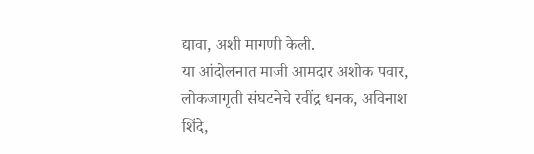द्यावा, अशी मागणी केली.
या आंदोलनात माजी आमदार अशोक पवार, लोकजागृती संघटनेचे रवींद्र धनक, अविनाश शिंदे,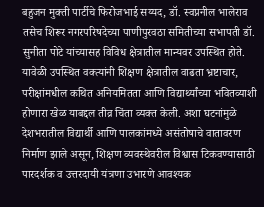बहुजन मुक्ती पार्टीचे फिरोजभाई सय्यद, डॉ. स्वप्ननील भालेराव तसेच शिरूर नगरपरिषदेच्या पाणीपुरवठा समितीच्या सभापती डॉ. सुनीता पोटे यांच्यासह विविध क्षेत्रातील मान्यवर उपस्थित होते.
यावेळी उपस्थित वक्त्यांनी शिक्षण क्षेत्रातील वाढता भ्रष्टाचार, परीक्षांमधील कथित अनियमितता आणि विद्यार्थ्यांच्या भवितव्याशी होणारा खेळ याबद्दल तीव्र चिंता व्यक्त केली. अशा घटनांमुळे देशभरातील विद्यार्थी आणि पालकांमध्ये असंतोषाचे वातावरण निर्माण झाले असून, शिक्षण व्यवस्थेवरील विश्वास टिकवण्यासाठी पारदर्शक व उत्तरदायी यंत्रणा उभारणे आवश्यक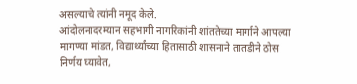असल्याचे त्यांनी नमूद केले.
आंदोलनादरम्यान सहभागी नागरिकांनी शांततेच्या मार्गाने आपल्या मागण्या मांडत, विद्यार्थ्यांच्या हितासाठी शासनाने तातडीने ठोस निर्णय घ्यावेत,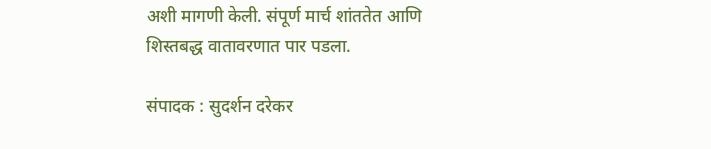अशी मागणी केली. संपूर्ण मार्च शांततेत आणि शिस्तबद्ध वातावरणात पार पडला.

संपादक : सुदर्शन दरेकर